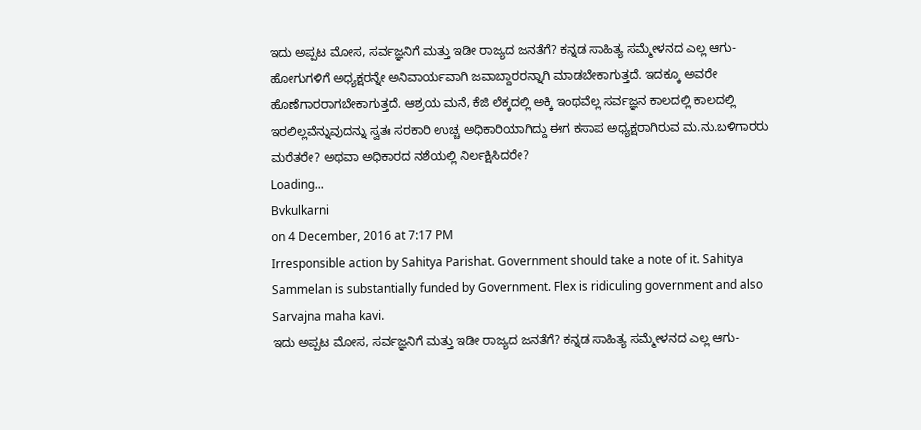ಇದು ಅಪ್ಪಟ ಮೋಸ, ಸರ್ವಜ್ಞನಿಗೆ ಮತ್ತು ಇಡೀ ರಾಜ್ಯದ ಜನತೆಗೆ? ಕನ್ನಡ ಸಾಹಿತ್ಯ ಸಮ್ಮೇಳನದ ಎಲ್ಲ ಆಗು-ಹೋಗುಗಳಿಗೆ ಅಧ್ಯಕ್ಷರನ್ನೇ ಅನಿವಾರ್ಯವಾಗಿ ಜವಾಬ್ದಾರರನ್ನಾಗಿ ಮಾಡಬೇಕಾಗುತ್ತದೆ. ಇದಕ್ಕೂ ಅವರೇ ಹೊಣೆಗಾರರಾಗಬೇಕಾಗುತ್ತದೆ. ಆಶ್ರಯ ಮನೆ, ಕೆಜಿ ಲೆಕ್ಕದಲ್ಲಿ ಅಕ್ಕಿ ಇಂಥವೆಲ್ಲ ಸರ್ವಜ್ಞನ ಕಾಲದಲ್ಲಿ ಕಾಲದಲ್ಲಿ ಇರಲಿಲ್ಲವೆನ್ನುವುದನ್ನು ಸ್ವತಃ ಸರಕಾರಿ ಉಚ್ಚ ಅಧಿಕಾರಿಯಾಗಿದ್ದು ಈಗ ಕಸಾಪ ಅಧ್ಯಕ್ಷರಾಗಿರುವ ಮ.ನು.ಬಳಿಗಾರರು ಮರೆತರೇ? ಅಥವಾ ಅಧಿಕಾರದ ನಶೆಯಲ್ಲಿ ನಿರ್ಲಕ್ಷಿಸಿದರೇ?
Loading...
Bvkulkarni
on 4 December, 2016 at 7:17 PM
Irresponsible action by Sahitya Parishat. Government should take a note of it. Sahitya Sammelan is substantially funded by Government. Flex is ridiculing government and also Sarvajna maha kavi.
ಇದು ಅಪ್ಪಟ ಮೋಸ, ಸರ್ವಜ್ಞನಿಗೆ ಮತ್ತು ಇಡೀ ರಾಜ್ಯದ ಜನತೆಗೆ? ಕನ್ನಡ ಸಾಹಿತ್ಯ ಸಮ್ಮೇಳನದ ಎಲ್ಲ ಆಗು-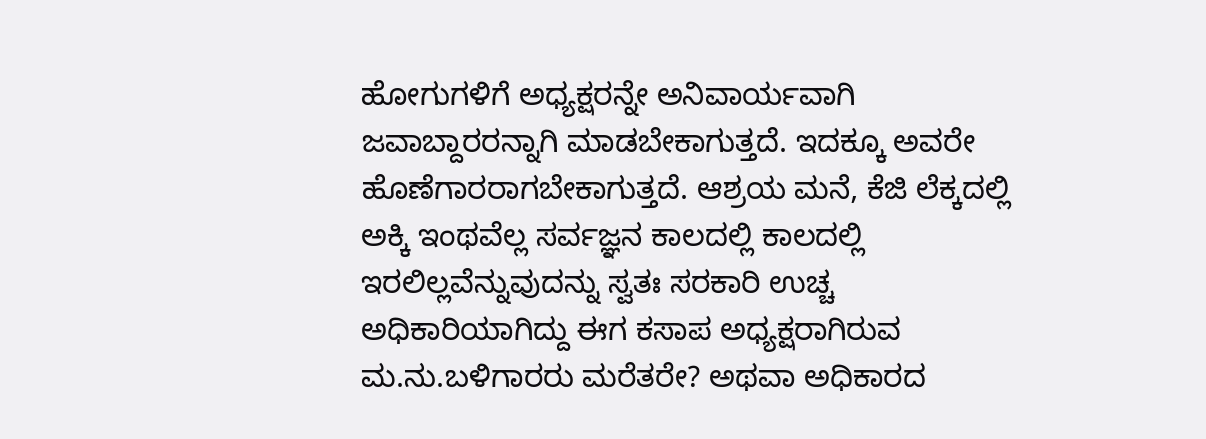ಹೋಗುಗಳಿಗೆ ಅಧ್ಯಕ್ಷರನ್ನೇ ಅನಿವಾರ್ಯವಾಗಿ ಜವಾಬ್ದಾರರನ್ನಾಗಿ ಮಾಡಬೇಕಾಗುತ್ತದೆ. ಇದಕ್ಕೂ ಅವರೇ ಹೊಣೆಗಾರರಾಗಬೇಕಾಗುತ್ತದೆ. ಆಶ್ರಯ ಮನೆ, ಕೆಜಿ ಲೆಕ್ಕದಲ್ಲಿ ಅಕ್ಕಿ ಇಂಥವೆಲ್ಲ ಸರ್ವಜ್ಞನ ಕಾಲದಲ್ಲಿ ಕಾಲದಲ್ಲಿ ಇರಲಿಲ್ಲವೆನ್ನುವುದನ್ನು ಸ್ವತಃ ಸರಕಾರಿ ಉಚ್ಚ ಅಧಿಕಾರಿಯಾಗಿದ್ದು ಈಗ ಕಸಾಪ ಅಧ್ಯಕ್ಷರಾಗಿರುವ ಮ.ನು.ಬಳಿಗಾರರು ಮರೆತರೇ? ಅಥವಾ ಅಧಿಕಾರದ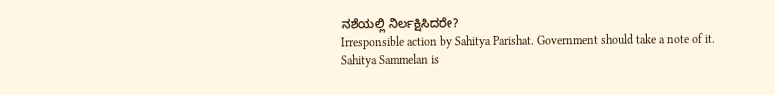ನಶೆಯಲ್ಲಿ ನಿರ್ಲಕ್ಷಿಸಿದರೇ?
Irresponsible action by Sahitya Parishat. Government should take a note of it. Sahitya Sammelan is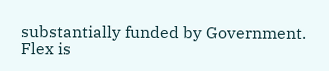substantially funded by Government. Flex is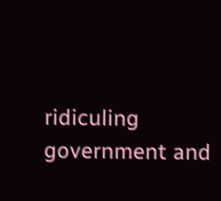ridiculing government and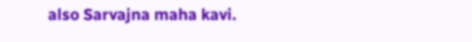also Sarvajna maha kavi.